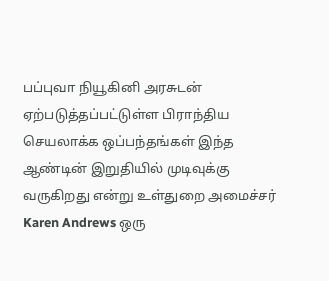பப்புவா நியூகினி அரசுடன் ஏற்படுத்தப்பட்டுள்ள பிராந்திய செயலாக்க ஒப்பந்தங்கள் இந்த ஆண்டின் இறுதியில் முடிவுக்கு வருகிறது என்று உள்துறை அமைச்சர் Karen Andrews ஒரு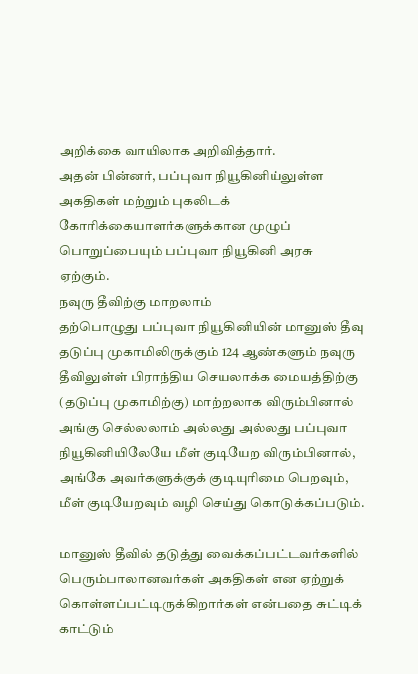அறிக்கை வாயிலாக அறிவித்தார்.
அதன் பின்னர், பப்புவா நியூகினிய்லுள்ள அகதிகள் மற்றும் புகலிடக் கோரிக்கையாளர்களுக்கான முழுப் பொறுப்பையும் பப்புவா நியூகினி அரசு ஏற்கும்.
நவுரு தீவிற்கு மாறலாம்
தற்பொழுது பப்புவா நியூகினியின் மானுஸ் தீவு தடுப்பு முகாமிலிருக்கும் 124 ஆண்களும் நவுரு தீவிலுள்ள் பிராந்திய செயலாக்க மையத்திற்கு (தடுப்பு முகாமிற்கு) மாற்றலாக விரும்பினால் அங்கு செல்லலாம் அல்லது அல்லது பப்புவா நியூகினியிலேயே மீள் குடியேற விரும்பினால், அங்கே அவர்களுக்குக் குடியுரிமை பெறவும், மீள் குடியேறவும் வழி செய்து கொடுக்கப்படும்.

மானுஸ் தீவில் தடுத்து வைக்கப்பட்டவர்களில் பெரும்பாலானவர்கள் அகதிகள் என ஏற்றுக் கொள்ளப்பட்டிருக்கிறார்கள் என்பதை சுட்டிக் காட்டும்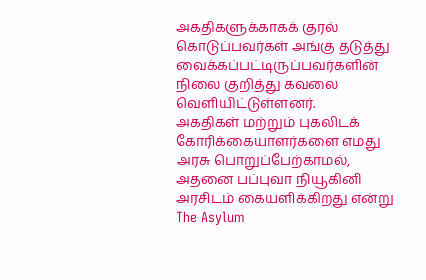அகதிகளுக்காகக் குரல் கொடுப்பவர்கள் அங்கு தடுத்து வைக்கப்பட்டிருப்பவர்களின் நிலை குறித்து கவலை வெளியிட்டுள்ளனர்.
அகதிகள் மற்றும் புகலிடக் கோரிக்கையாளர்களை எமது அரசு பொறுப்பேற்காமல், அதனை பப்புவா நியூகினி அரசிடம் கையளிக்கிறது என்று The Asylum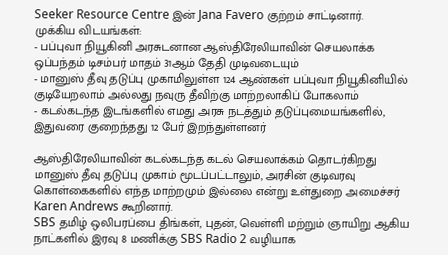Seeker Resource Centre இன் Jana Favero குற்றம் சாட்டினார்.
முக்கிய விடயங்கள்:
- பப்புவா நியூகினி அரசுடனான ஆஸ்திரேலியாவின் செயலாக்க ஒப்பந்தம் டிசம்பர் மாதம் 31ஆம் தேதி முடிவடையும்
- மானுஸ் தீவு தடுப்பு முகாமிலுள்ள 124 ஆண்கள் பப்புவா நியூகினியில் குடியேறலாம் அல்லது நவுரு தீவிற்கு மாற்றலாகிப் போகலாம்
- கடல்கடந்த இடங்களில் எமது அரசு நடத்தும் தடுப்புமையங்களில், இதுவரை குறைந்தது 12 பேர் இறந்துள்ளனர்

ஆஸ்திரேலியாவின் கடல்கடந்த கடல் செயலாக்கம் தொடர்கிறது
மானுஸ் தீவு தடுப்பு முகாம் மூடப்பட்டாலும், அரசின் குடிவரவு கொள்கைகளில் எந்த மாற்றமும் இல்லை என்று உள்துறை அமைச்சர் Karen Andrews கூறினார்.
SBS தமிழ் ஒலிபரப்பை திங்கள், புதன், வெள்ளி மற்றும் ஞாயிறு ஆகிய நாட்களில் இரவு 8 மணிக்கு SBS Radio 2 வழியாக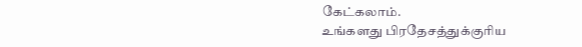கேட்கலாம்.
உங்களது பிரதேசத்துக்குரிய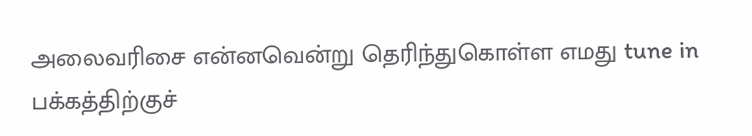அலைவரிசை என்னவென்று தெரிந்துகொள்ள எமது tune in பக்கத்திற்குச்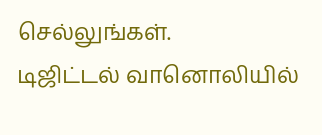செல்லுங்கள்.
டிஜிட்டல் வானொலியில்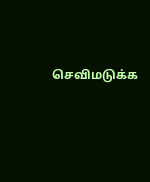செவிமடுக்க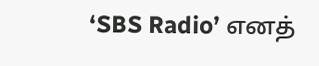‘SBS Radio’ எனத்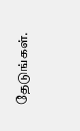தேடுங்கள்.